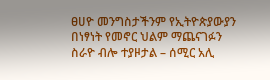ፀሀዮ መንግስታችንም የኢትዮጵያውያን በነፃነት የመኖር ህልም ማጨናገፉን ስራዮ ብሎ ተያዞታል – ሰሚር አሊ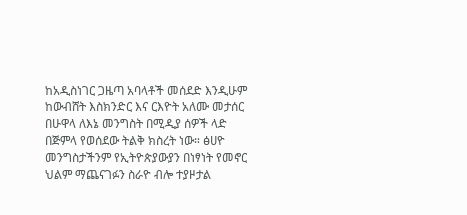ከአዲስነገር ጋዜጣ አባላቶች መሰደድ እንዲሁም ከውብሸት እስክንድር እና ርእዮት አለሙ መታሰር በሁዋላ ለእኔ መንግስት በሚዲያ ሰዎች ላድ በጅምላ የወሰደው ትልቅ ክስረት ነው። ፅሀዮ መንግስታችንም የኢትዮጵያውያን በነፃነት የመኖር ህልም ማጨናገፉን ስራዮ ብሎ ተያዞታል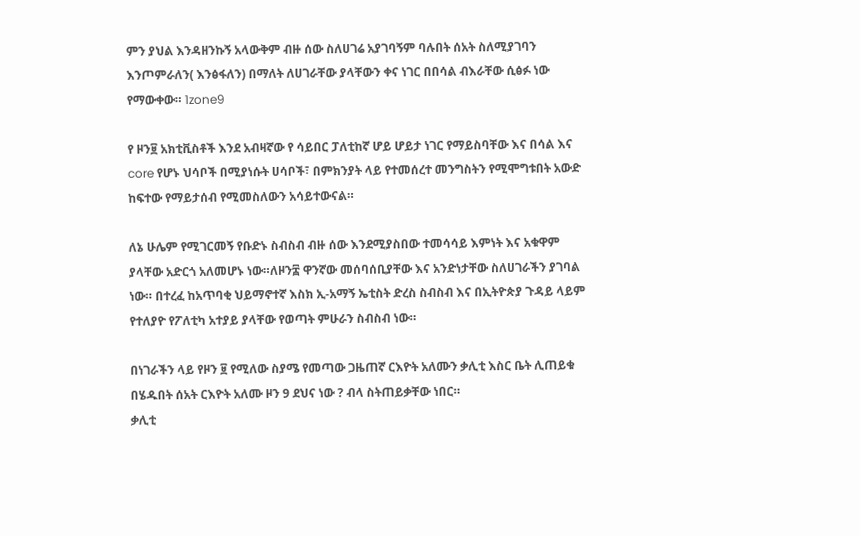ምን ያህል እንዳዘንኩኝ አላውቅም ብዙ ሰው ስለሀገሬ አያገባኝም ባሉበት ሰአት ስለሚያገባን እንጦምራለን( እንፅፋለን) በማለት ለሀገራቸው ያላቸውን ቀና ነገር በበሳል ብእራቸው ሲፅፉ ነው የማውቀው። 1zone9

የ ዞን፱ አክቲቪስቶች እንደ አብዛኛው የ ሳይበር ፓለቲከኛ ሆይ ሆይታ ነገር የማይስባቸው እና በሳል እና core የሆኑ ህሳቦች በሚያነሱት ሀሳቦች፣ በምክንያት ላይ የተመሰረተ መንግስትን የሚሞግቱበት አውድ ከፍተው የማይታሰብ የሚመስለውን አሳይተውናል።

ለኔ ሁሌም የሚገርመኝ የቡድኑ ስብስብ ብዙ ሰው እንደሚያስበው ተመሳሳይ እምነት እና አቁዋም ያላቸው አድርጎ አለመሆኑ ነው።ለዞን፰ ዋንኛው መሰባሰቢያቸው እና አንድነታቸው ስለሀገራችን ያገባል ነው። በተረፈ ከአጥባቂ ህይማኖተኛ እስክ ኢ-አማኝ ኤቲስት ድረስ ስብስብ እና በኢትዮጵያ ጉዳይ ላይም የተለያዮ የፖለቲካ አተያይ ያላቸው የወጣት ምሁራን ስብስብ ነው።

በነገራችን ላይ የዞን ፱ የሚለው ስያሜ የመጣው ጋዜጠኛ ርእዮት አለሙን ቃሊቲ እስር ቤት ሊጠይቁ በሄዱበት ሰአት ርእዮት አለሙ ዞን 9 ደህና ነው ? ብላ ስትጠይቃቸው ነበር።
ቃሊቲ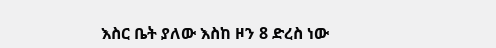እስር ቤት ያለው እስከ ዞን 8 ድረስ ነው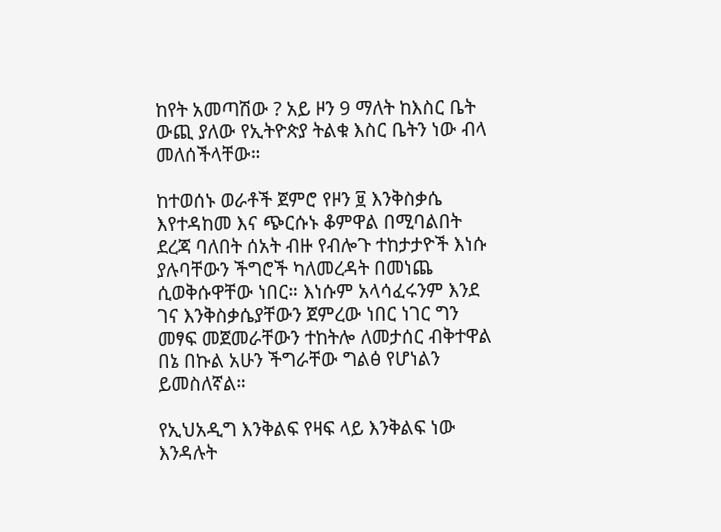ከየት አመጣሽው ? አይ ዞን 9 ማለት ከእስር ቤት ውጪ ያለው የኢትዮጵያ ትልቁ እስር ቤትን ነው ብላ መለሰችላቸው።

ከተወሰኑ ወራቶች ጀምሮ የዞን ፱ እንቅስቃሴ እየተዳከመ እና ጭርሱኑ ቆምዋል በሚባልበት ደረጃ ባለበት ሰአት ብዙ የብሎጉ ተከታታዮች እነሱ ያሉባቸውን ችግሮች ካለመረዳት በመነጨ ሲወቅሱዋቸው ነበር። እነሱም አላሳፈሩንም እንደ ገና እንቅስቃሴያቸውን ጀምረው ነበር ነገር ግን መፃፍ መጀመራቸውን ተከትሎ ለመታሰር ብቅተዋል በኔ በኩል አሁን ችግራቸው ግልፅ የሆነልን ይመስለኛል።

የኢህአዲግ እንቅልፍ የዛፍ ላይ እንቅልፍ ነው እንዳሉት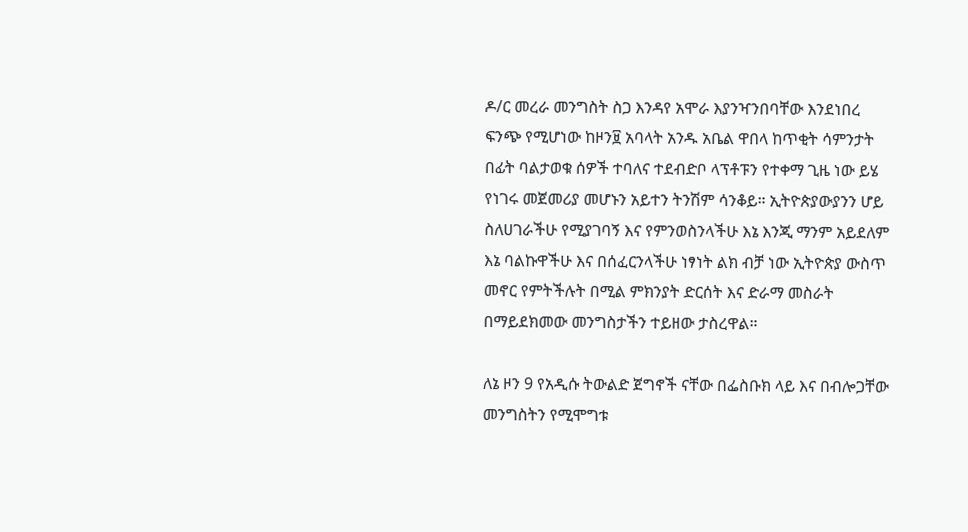ዶ/ር መረራ መንግስት ስጋ እንዳየ አሞራ እያንዣንበባቸው እንደነበረ ፍንጭ የሚሆነው ከዞን፱ አባላት አንዱ አቤል ዋበላ ከጥቂት ሳምንታት በፊት ባልታወቁ ሰዎች ተባለና ተደብድቦ ላፕቶፑን የተቀማ ጊዜ ነው ይሄ የነገሩ መጀመሪያ መሆኑን አይተን ትንሽም ሳንቆይ። ኢትዮጵያውያንን ሆይ ስለሀገራችሁ የሚያገባኝ እና የምንወስንላችሁ እኔ እንጂ ማንም አይደለም እኔ ባልኩዋችሁ እና በሰፈርንላችሁ ነፃነት ልክ ብቻ ነው ኢትዮጵያ ውስጥ መኖር የምትችሉት በሚል ምክንያት ድርሰት እና ድራማ መስራት በማይደክመው መንግስታችን ተይዘው ታስረዋል።

ለኔ ዞን 9 የአዲሱ ትውልድ ጀግኖች ናቸው በፌስቡክ ላይ እና በብሎጋቸው መንግስትን የሚሞግቱ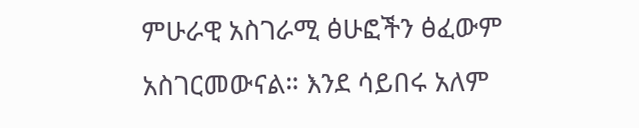ምሁራዊ አስገራሚ ፅሁፎችን ፅፈውም አስገርመውናል። እንደ ሳይበሩ አለም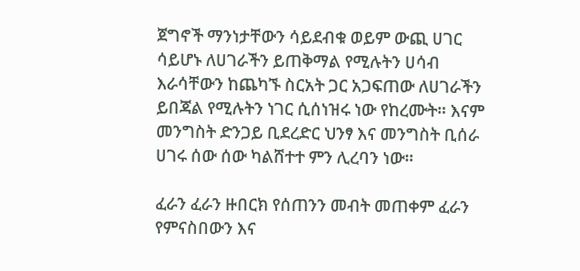ጀግኖች ማንነታቸውን ሳይደብቁ ወይም ውጪ ሀገር ሳይሆኑ ለሀገራችን ይጠቅማል የሚሉትን ሀሳብ እራሳቸውን ከጨካኙ ስርአት ጋር አጋፍጠው ለሀገራችን ይበጃል የሚሉትን ነገር ሲሰነዝሩ ነው የከረሙት። እናም መንግስት ድንጋይ ቢደረድር ህንፃ እና መንግስት ቢሰራ ሀገሩ ሰው ሰው ካልሸተተ ምን ሊረባን ነው።

ፈራን ፈራን ዙበርክ የሰጠንን መብት መጠቀም ፈራን
የምናስበውን እና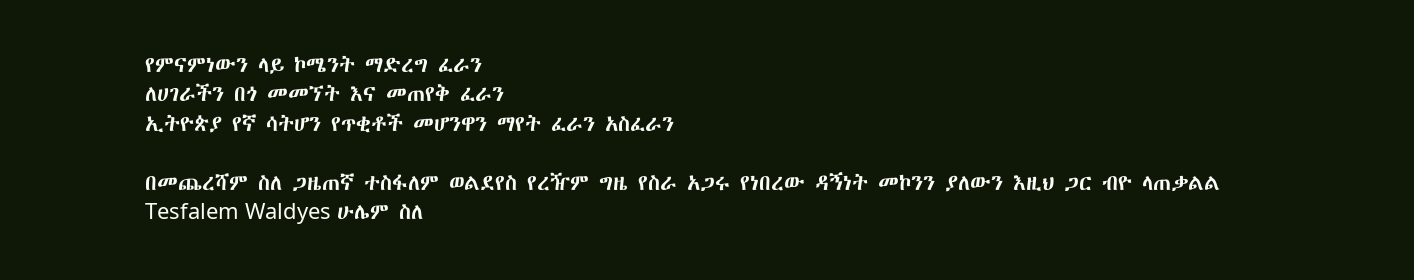የምናምነውን ላይ ኮሜንት ማድረግ ፈራን
ለሀገራችን በጎ መመኘት እና መጠየቅ ፈራን
ኢትዮጵያ የኛ ሳትሆን የጥቂቶች መሆንዋን ማየት ፈራን አስፈራን

በመጨረሻም ስለ ጋዜጠኛ ተስፋለም ወልደየስ የረዥም ግዜ የስራ አጋሩ የነበረው ዳኝነት መኮንን ያለውን እዚህ ጋር ብዮ ላጠቃልል
Tesfalem Waldyes ሁሌም ስለ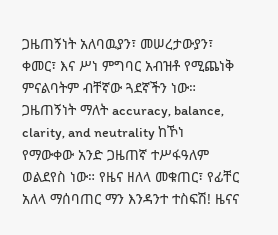ጋዜጠኝነት አለባዉያን፣ መሠረታውያን፣ ቀመር፣ እና ሥነ ምግባር አብዝቶ የሚጨነቅ ምናልባትም ብቸኛው ጓደኛችን ነው። ጋዜጠኝነት ማለት accuracy, balance, clarity, and neutrality ከኾነ የማውቀው አንድ ጋዜጠኛ ተሥፋዓለም ወልደየስ ነው። የዜና ዘለላ መቁጠር፣ የፊቸር አለላ ማሰባጠር ማን እንዳንተ ተስፍሽ! ዜናና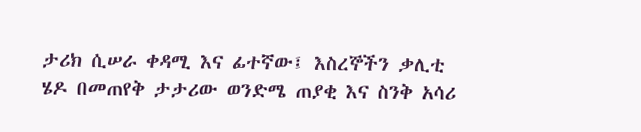ታሪክ ሲሠራ ቀዳሚ እና ፊተኛው፤ እስረኞችን ቃሊቲ ሄዶ በመጠየቅ ታታሪው ወንድሜ ጠያቂ እና ስንቅ አሳሪ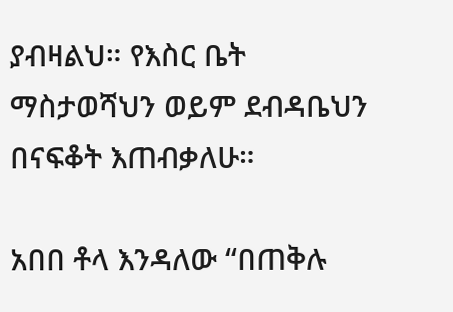ያብዛልህ። የእስር ቤት ማስታወሻህን ወይም ደብዳቤህን በናፍቆት እጠብቃለሁ።

አበበ ቶላ እንዳለው “በጠቅሉ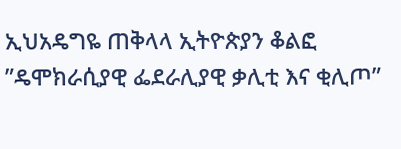ኢህአዴግዬ ጠቅላላ ኢትዮጵያን ቆልፎ ”ዴሞክራሲያዊ ፌደራሊያዊ ቃሊቲ እና ቂሊጦ”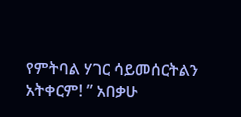የምትባል ሃገር ሳይመሰርትልን አትቀርም! ” አበቃሁ